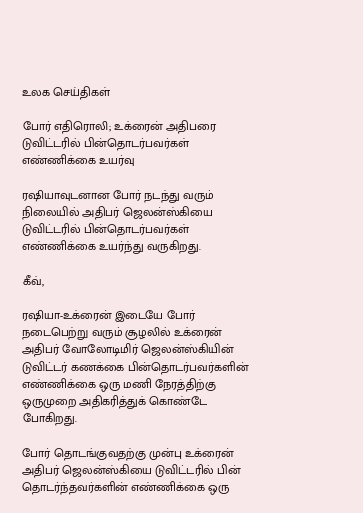உலக செய்திகள்

போர் எதிரொலி; உக்ரைன் அதிபரை டுவிட்டரில் பின்தொடர்பவர்கள் எண்ணிக்கை உயர்வு

ரஷியாவுடனான போர் நடந்து வரும் நிலையில் அதிபர் ஜெலன்ஸ்கியை டுவிட்டரில் பின்தொடர்பவர்கள் எண்ணிக்கை உயர்ந்து வருகிறது.

கீவ்,

ரஷியா-உக்ரைன் இடையே போர் நடைபெற்று வரும் சூழலில் உக்ரைன் அதிபர் வோலோடிமிர் ஜெலன்ஸ்கியின் டுவிட்டர் கணக்கை பின்தொடர்பவர்களின் எண்ணிக்கை ஒரு மணி நேரத்திற்கு ஒருமுறை அதிகரித்துக் கொண்டே போகிறது.

போர் தொடங்குவதற்கு முன்பு உக்ரைன் அதிபர் ஜெலன்ஸ்கியை டுவிட்டரில் பின் தொடர்ந்தவர்களின் எண்ணிக்கை ஒரு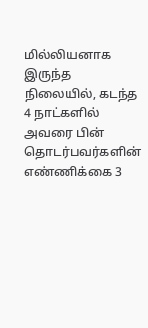மில்லியனாக இருந்த நிலையில், கடந்த 4 நாட்களில் அவரை பின் தொடர்பவர்களின் எண்ணிக்கை 3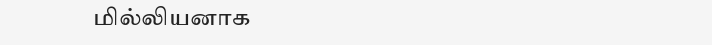மில்லியனாக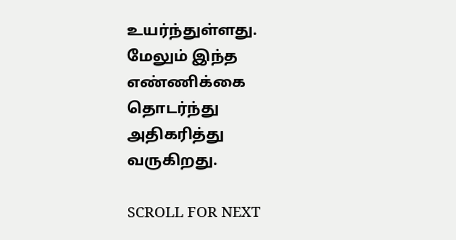உயர்ந்துள்ளது. மேலும் இந்த எண்ணிக்கை தொடர்ந்து அதிகரித்து வருகிறது.

SCROLL FOR NEXT